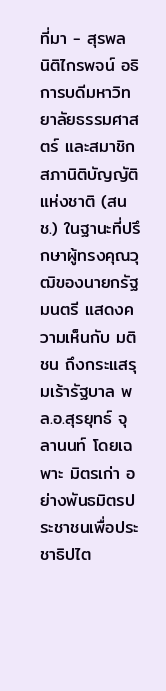ที่มา - สุรพล นิติไกรพจน์ อธิการบดีมหาวิทยาลัยธรรมศาสตร์ และสมาชิกสภานิติบัญญัติแห่งชาติ (สนช.) ในฐานะที่ปรึกษาผู้ทรงคุณวุฒิของนายกรัฐมนตรี แสดงความเห็นกับ มติชน ถึงกระแสรุมเร้ารัฐบาล พล.อ.สุรยุทธ์ จุลานนท์ โดยเฉพาะ มิตรเก่า อย่างพันธมิตรประชาชนเพื่อประชาธิปไต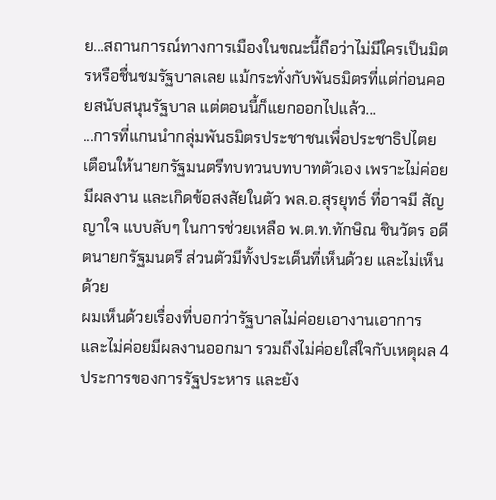ย...สถานการณ์ทางการเมืองในขณะนี้ถือว่าไม่มีใครเป็นมิตรหรือชื่นชมรัฐบาลเลย แม้กระทั่งกับพันธมิตรที่แต่ก่อนคอยสนับสนุนรัฐบาล แต่ตอนนี้ก็แยกออกไปแล้ว...
...การที่แกนนำกลุ่มพันธมิตรประชาชนเพื่อประชาธิปไตย เตือนให้นายกรัฐมนตรีทบทวนบทบาทตัวเอง เพราะไม่ค่อยมีผลงาน และเกิดข้อสงสัยในตัว พล.อ.สุรยุทธ์ ที่อาจมี สัญญาใจ แบบลับๆ ในการช่วยเหลือ พ.ต.ท.ทักษิณ ชินวัตร อดีตนายกรัฐมนตรี ส่วนตัวมีทั้งประเด็นที่เห็นด้วย และไม่เห็นด้วย
ผมเห็นด้วยเรื่องที่บอกว่ารัฐบาลไม่ค่อยเอางานเอาการ และไม่ค่อยมีผลงานออกมา รวมถึงไม่ค่อยใส่ใจกับเหตุผล 4 ประการของการรัฐประหาร และยัง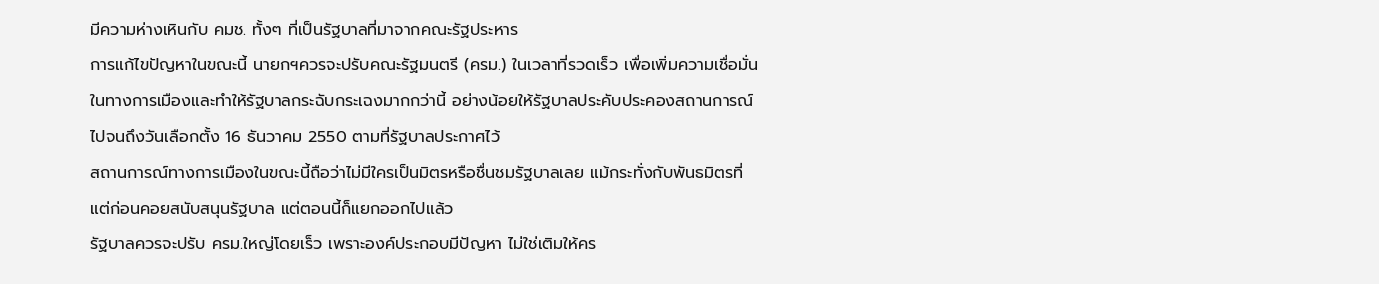มีความห่างเหินกับ คมช. ทั้งๆ ที่เป็นรัฐบาลที่มาจากคณะรัฐประหาร
การแก้ไขปัญหาในขณะนี้ นายกฯควรจะปรับคณะรัฐมนตรี (ครม.) ในเวลาที่รวดเร็ว เพื่อเพิ่มความเชื่อมั่นในทางการเมืองและทำให้รัฐบาลกระฉับกระเฉงมากกว่านี้ อย่างน้อยให้รัฐบาลประคับประคองสถานการณ์ไปจนถึงวันเลือกตั้ง 16 ธันวาคม 2550 ตามที่รัฐบาลประกาศไว้
สถานการณ์ทางการเมืองในขณะนี้ถือว่าไม่มีใครเป็นมิตรหรือชื่นชมรัฐบาลเลย แม้กระทั่งกับพันธมิตรที่แต่ก่อนคอยสนับสนุนรัฐบาล แต่ตอนนี้ก็แยกออกไปแล้ว
รัฐบาลควรจะปรับ ครม.ใหญ่โดยเร็ว เพราะองค์ประกอบมีปัญหา ไม่ใช่เติมให้คร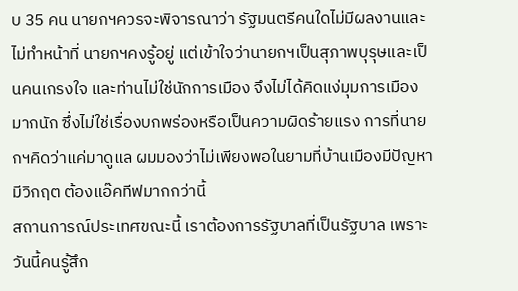บ 35 คน นายกฯควรจะพิจารณาว่า รัฐมนตรีคนใดไม่มีผลงานและไม่ทำหน้าที่ นายกฯคงรู้อยู่ แต่เข้าใจว่านายกฯเป็นสุภาพบุรุษและเป็นคนเกรงใจ และท่านไม่ใช่นักการเมือง จึงไม่ได้คิดแง่มุมการเมืองมากนัก ซึ่งไม่ใช่เรื่องบกพร่องหรือเป็นความผิดร้ายแรง การที่นายกฯคิดว่าแค่มาดูแล ผมมองว่าไม่เพียงพอในยามที่บ้านเมืองมีปัญหา มีวิกฤต ต้องแอ๊คทีฟมากกว่านี้
สถานการณ์ประเทศขณะนี้ เราต้องการรัฐบาลที่เป็นรัฐบาล เพราะวันนี้คนรู้สึก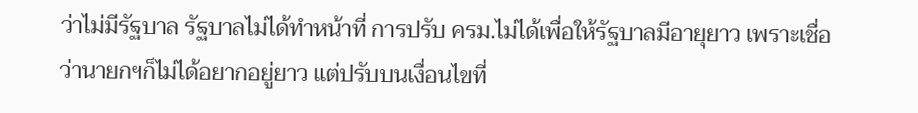ว่าไม่มีรัฐบาล รัฐบาลไม่ได้ทำหน้าที่ การปรับ ครม.ไม่ได้เพื่อให้รัฐบาลมีอายุยาว เพราะเชื่อว่านายกฯก็ไม่ได้อยากอยู่ยาว แต่ปรับบนเงื่อนไขที่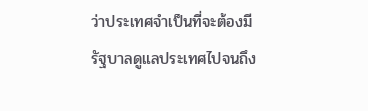ว่าประเทศจำเป็นที่จะต้องมีรัฐบาลดูแลประเทศไปจนถึง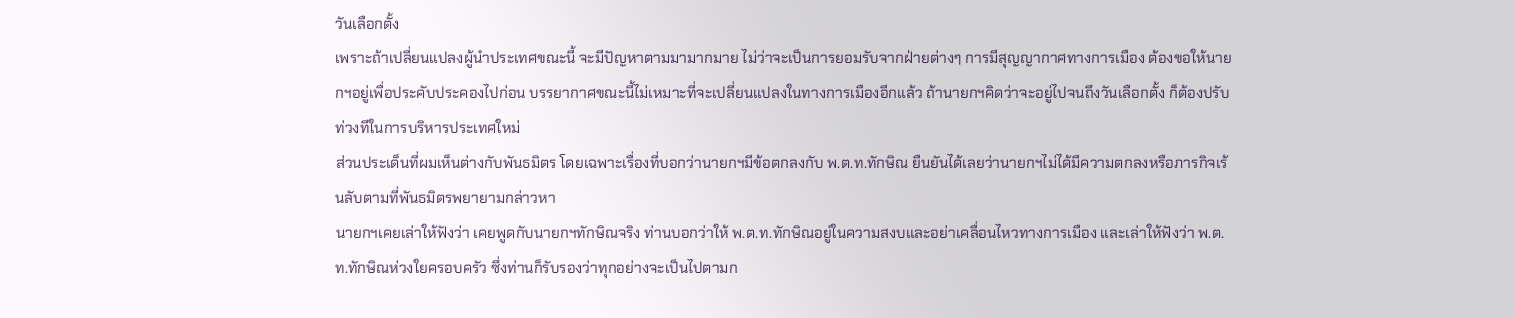วันเลือกตั้ง
เพราะถ้าเปลี่ยนแปลงผู้นำประเทศขณะนี้ จะมีปัญหาตามมามากมาย ไม่ว่าจะเป็นการยอมรับจากฝ่ายต่างๆ การมีสุญญากาศทางการเมือง ต้องขอให้นายกฯอยู่เพื่อประคับประคองไปก่อน บรรยากาศขณะนี้ไม่เหมาะที่จะเปลี่ยนแปลงในทางการเมืองอีกแล้ว ถ้านายกฯคิดว่าจะอยู่ไปจนถึงวันเลือกตั้ง ก็ต้องปรับท่วงทีในการบริหารประเทศใหม่
ส่วนประเด็นที่ผมเห็นต่างกับพันธมิตร โดยเฉพาะเรื่องที่บอกว่านายกฯมีข้อตกลงกับ พ.ต.ท.ทักษิณ ยืนยันได้เลยว่านายกฯไม่ได้มีความตกลงหรือภารกิจเร้นลับตามที่พันธมิตรพยายามกล่าวหา
นายกฯเคยเล่าให้ฟังว่า เคยพูดกับนายกฯทักษิณจริง ท่านบอกว่าให้ พ.ต.ท.ทักษิณอยู่ในความสงบและอย่าเคลื่อนไหวทางการเมือง และเล่าให้ฟังว่า พ.ต.ท.ทักษิณห่วงใยครอบครัว ซึ่งท่านก็รับรองว่าทุกอย่างจะเป็นไปตามก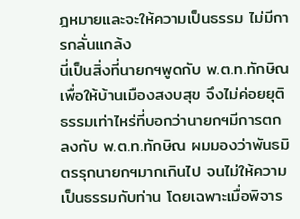ฎหมายและจะให้ความเป็นธรรม ไม่มีการกลั่นแกล้ง
นี่เป็นสิ่งที่นายกฯพูดกับ พ.ต.ท.ทักษิณ เพื่อให้บ้านเมืองสงบสุข จึงไม่ค่อยยุติธรรมเท่าไหร่ที่บอกว่านายกฯมีการตกลงกับ พ.ต.ท.ทักษิณ ผมมองว่าพันธมิตรรุกนายกฯมากเกินไป จนไม่ให้ความเป็นธรรมกับท่าน โดยเฉพาะเมื่อพิจาร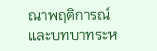ณาพฤติการณ์และบทบาทระห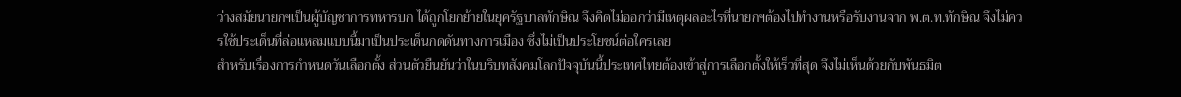ว่างสมัยนายกฯเป็นผู้บัญชาการทหารบก ได้ถูกโยกย้ายในยุครัฐบาลทักษิณ จึงคิดไม่ออกว่ามีเหตุผลอะไรที่นายกฯต้องไปทำงานหรือรับงานจาก พ.ต.ท.ทักษิณ จึงไม่ควรใช้ประเด็นที่ล่อแหลมแบบนี้มาเป็นประเด็นกดดันทางการเมือง ซึ่งไม่เป็นประโยชน์ต่อใครเลย
สำหรับเรื่องการกำหนดวันเลือกตั้ง ส่วนตัวยืนยันว่าในบริบทสังคมโลกปัจจุบันนี้ประเทศไทยต้องเข้าสู่การเลือกตั้งให้เร็วที่สุด จึงไม่เห็นด้วยกับพันธมิต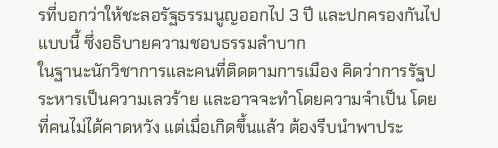รที่บอกว่าให้ชะลอรัฐธรรมนูญออกไป 3 ปี และปกครองกันไปแบบนี้ ซึ่งอธิบายความชอบธรรมลำบาก
ในฐานะนักวิชาการและคนที่ติดตามการเมือง คิดว่าการรัฐประหารเป็นความเลวร้าย และอาจจะทำโดยความจำเป็น โดยที่คนไม่ได้คาดหวัง แต่เมื่อเกิดขึ้นแล้ว ต้องรีบนำพาประ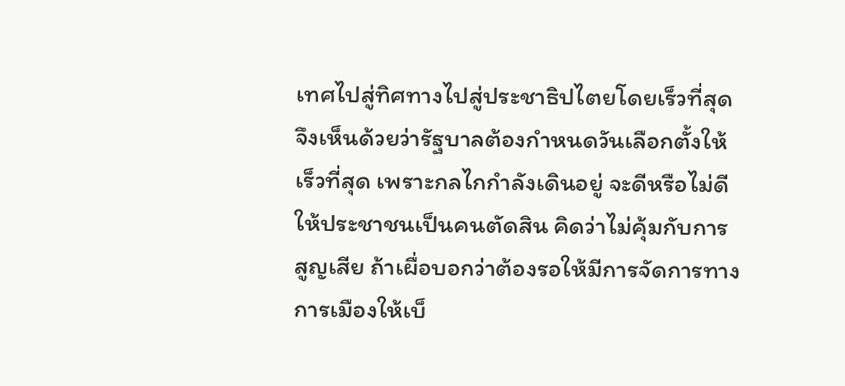เทศไปสู่ทิศทางไปสู่ประชาธิปไตยโดยเร็วที่สุด จึงเห็นด้วยว่ารัฐบาลต้องกำหนดวันเลือกตั้งให้เร็วที่สุด เพราะกลไกกำลังเดินอยู่ จะดีหรือไม่ดีให้ประชาชนเป็นคนตัดสิน คิดว่าไม่คุ้มกับการสูญเสีย ถ้าเผื่อบอกว่าต้องรอให้มีการจัดการทางการเมืองให้เบ็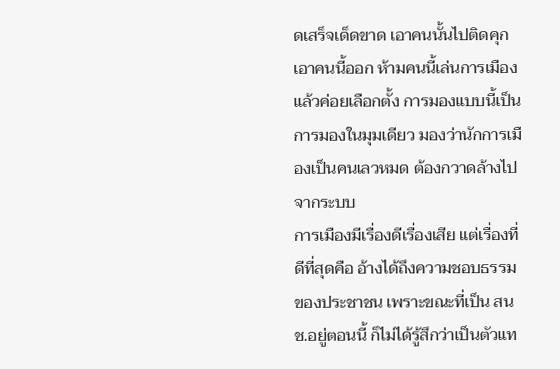ดเสร็จเด็ดขาด เอาคนนั้นไปติดคุก เอาคนนี้ออก ห้ามคนนี้เล่นการเมือง แล้วค่อยเลือกตั้ง การมองแบบนี้เป็นการมองในมุมเดียว มองว่านักการเมืองเป็นคนเลวหมด ต้องกวาดล้างไปจากระบบ
การเมืองมีเรื่องดีเรื่องเสีย แต่เรื่องที่ดีที่สุดคือ อ้างได้ถึงความชอบธรรมของประชาชน เพราะขณะที่เป็น สนช.อยู่ตอนนี้ ก็ไม่ได้รู้สึกว่าเป็นตัวแท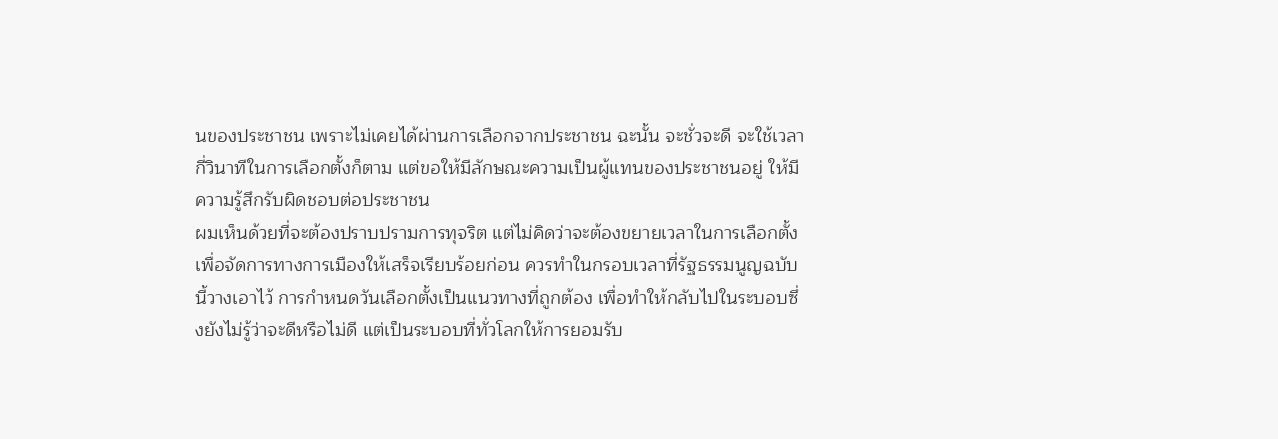นของประชาชน เพราะไม่เคยได้ผ่านการเลือกจากประชาชน ฉะนั้น จะชั่วจะดี จะใช้เวลากี่วินาทีในการเลือกตั้งก็ตาม แต่ขอให้มีลักษณะความเป็นผู้แทนของประชาชนอยู่ ให้มีความรู้สึกรับผิดชอบต่อประชาชน
ผมเห็นด้วยที่จะต้องปราบปรามการทุจริต แต่ไม่คิดว่าจะต้องขยายเวลาในการเลือกตั้งเพื่อจัดการทางการเมืองให้เสร็จเรียบร้อยก่อน ควรทำในกรอบเวลาที่รัฐธรรมนูญฉบับนี้วางเอาไว้ การกำหนดวันเลือกตั้งเป็นแนวทางที่ถูกต้อง เพื่อทำให้กลับไปในระบอบซึ่งยังไม่รู้ว่าจะดีหรือไม่ดี แต่เป็นระบอบที่ทั่วโลกให้การยอมรับ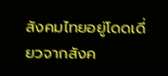สังคมไทยอยู่โดดเดี่ยวจากสังค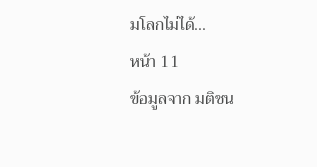มโลกไม่ได้...
หน้า 11
ข้อมูลจาก มติชน